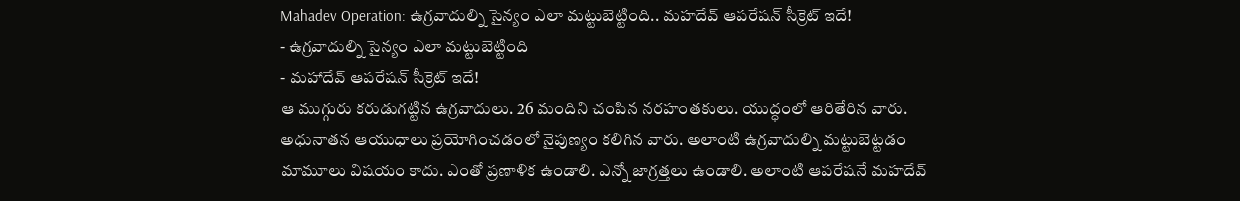Mahadev Operation: ఉగ్రవాదుల్ని సైన్యం ఎలా మట్టుబెట్టింది.. మహదేవ్ ఆపరేషన్ సీక్రెట్ ఇదే!
- ఉగ్రవాదుల్ని సైన్యం ఎలా మట్టుబెట్టింది
- మహాదేవ్ ఆపరేషన్ సీక్రెట్ ఇదే!
ఆ ముగ్గురు కరుడుగట్టిన ఉగ్రవాదులు. 26 మందిని చంపిన నరహంతకులు. యుద్ధంలో ఆరితేరిన వారు. అధునాతన ఆయుధాలు ప్రయోగించడంలో నైపుణ్యం కలిగిన వారు. అలాంటి ఉగ్రవాదుల్ని మట్టుబెట్టడం మామూలు విషయం కాదు. ఎంతో ప్రణాళిక ఉండాలి. ఎన్నో జాగ్రత్తలు ఉండాలి. అలాంటి ఆపరేషనే మహదేవ్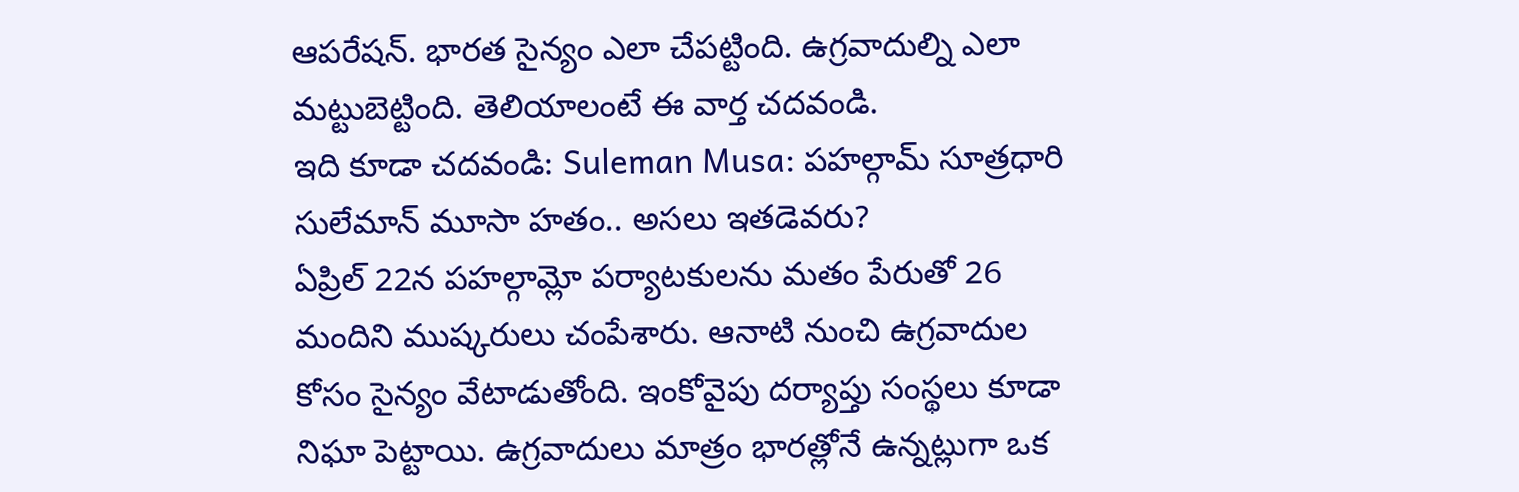ఆపరేషన్. భారత సైన్యం ఎలా చేపట్టింది. ఉగ్రవాదుల్ని ఎలా మట్టుబెట్టింది. తెలియాలంటే ఈ వార్త చదవండి.
ఇది కూడా చదవండి: Suleman Musa: పహల్గామ్ సూత్రధారి సులేమాన్ మూసా హతం.. అసలు ఇతడెవరు?
ఏప్రిల్ 22న పహల్గామ్లో పర్యాటకులను మతం పేరుతో 26 మందిని ముష్కరులు చంపేశారు. ఆనాటి నుంచి ఉగ్రవాదుల కోసం సైన్యం వేటాడుతోంది. ఇంకోవైపు దర్యాప్తు సంస్థలు కూడా నిఘా పెట్టాయి. ఉగ్రవాదులు మాత్రం భారత్లోనే ఉన్నట్లుగా ఒక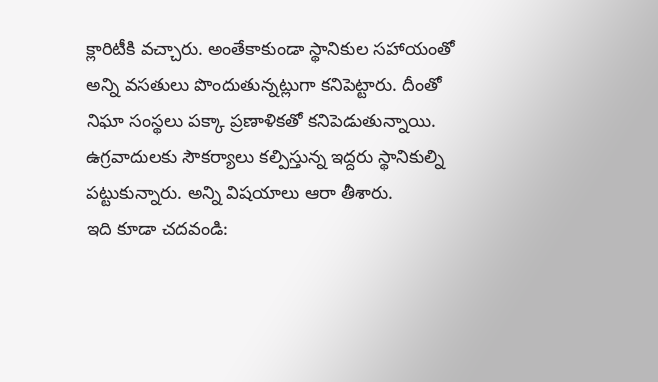క్లారిటీకి వచ్చారు. అంతేకాకుండా స్థానికుల సహాయంతో అన్ని వసతులు పొందుతున్నట్లుగా కనిపెట్టారు. దీంతో నిఘా సంస్థలు పక్కా ప్రణాళికతో కనిపెడుతున్నాయి. ఉగ్రవాదులకు సౌకర్యాలు కల్పిస్తున్న ఇద్దరు స్థానికుల్ని పట్టుకున్నారు. అన్ని విషయాలు ఆరా తీశారు.
ఇది కూడా చదవండి: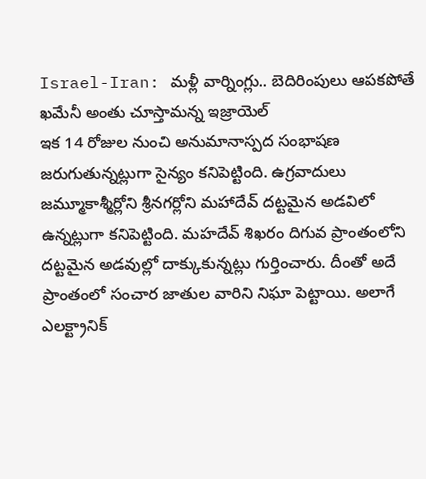Israel-Iran: మళ్లీ వార్నింగ్లు.. బెదిరింపులు ఆపకపోతే ఖమేనీ అంతు చూస్తామన్న ఇజ్రాయెల్
ఇక 14 రోజుల నుంచి అనుమానాస్పద సంభాషణ జరుగుతున్నట్లుగా సైన్యం కనిపెట్టింది. ఉగ్రవాదులు జమ్మూకాశ్మీర్లోని శ్రీనగర్లోని మహాదేవ్ దట్టమైన అడవిలో ఉన్నట్లుగా కనిపెట్టింది. మహదేవ్ శిఖరం దిగువ ప్రాంతంలోని దట్టమైన అడవుల్లో దాక్కుకున్నట్లు గుర్తించారు. దీంతో అదే ప్రాంతంలో సంచార జాతుల వారిని నిఘా పెట్టాయి. అలాగే ఎలక్ట్రానిక్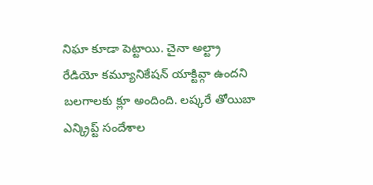నిఘా కూడా పెట్టాయి. చైనా అల్ట్రా రేడియో కమ్యూనికేషన్ యాక్టివ్గా ఉందని బలగాలకు క్లూ అందింది. లష్కరే తోయిబా ఎన్క్రిప్ట్ సందేశాల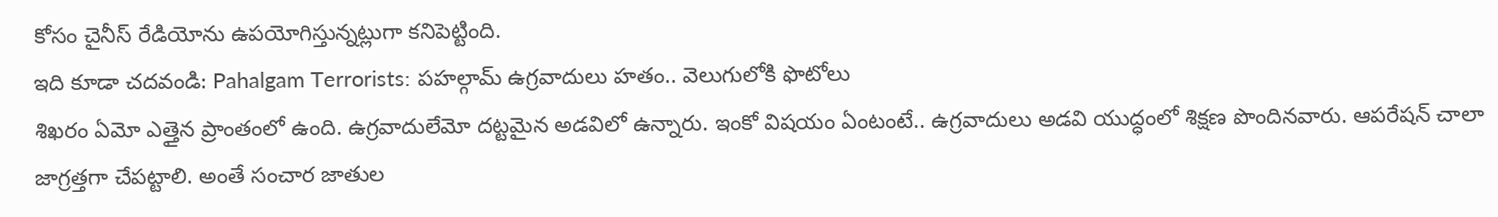కోసం చైనీస్ రేడియోను ఉపయోగిస్తున్నట్లుగా కనిపెట్టింది.
ఇది కూడా చదవండి: Pahalgam Terrorists: పహల్గామ్ ఉగ్రవాదులు హతం.. వెలుగులోకి ఫొటోలు
శిఖరం ఏమో ఎత్తైన ప్రాంతంలో ఉంది. ఉగ్రవాదులేమో దట్టమైన అడవిలో ఉన్నారు. ఇంకో విషయం ఏంటంటే.. ఉగ్రవాదులు అడవి యుద్ధంలో శిక్షణ పొందినవారు. ఆపరేషన్ చాలా జాగ్రత్తగా చేపట్టాలి. అంతే సంచార జాతుల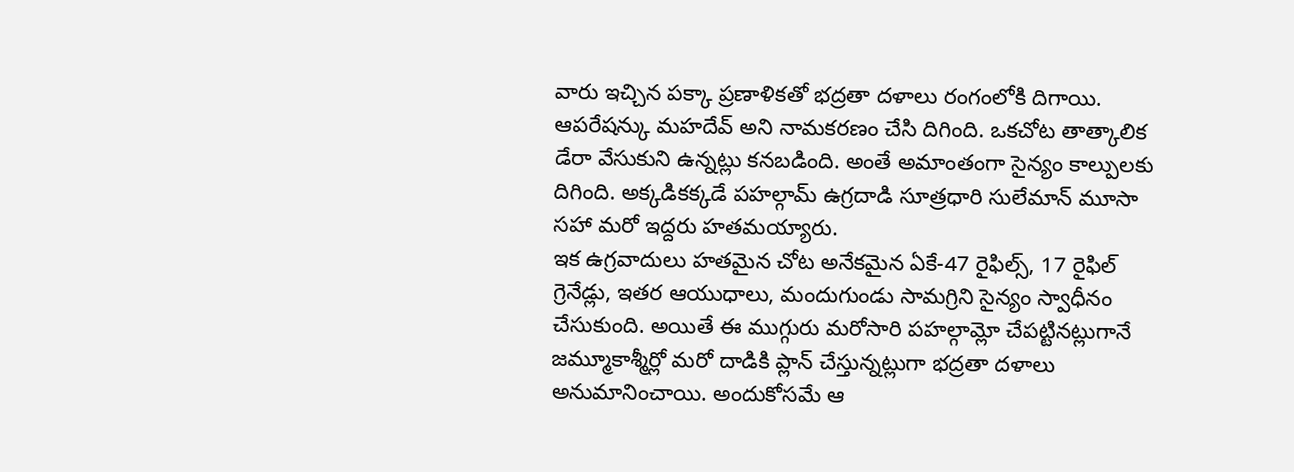వారు ఇచ్చిన పక్కా ప్రణాళికతో భద్రతా దళాలు రంగంలోకి దిగాయి. ఆపరేషన్కు మహదేవ్ అని నామకరణం చేసి దిగింది. ఒకచోట తాత్కాలిక డేరా వేసుకుని ఉన్నట్లు కనబడింది. అంతే అమాంతంగా సైన్యం కాల్పులకు దిగింది. అక్కడికక్కడే పహల్గామ్ ఉగ్రదాడి సూత్రధారి సులేమాన్ మూసా సహా మరో ఇద్దరు హతమయ్యారు.
ఇక ఉగ్రవాదులు హతమైన చోట అనేకమైన ఏకే-47 రైఫిల్స్, 17 రైఫిల్ గ్రెనేడ్లు, ఇతర ఆయుధాలు, మందుగుండు సామగ్రిని సైన్యం స్వాధీనం చేసుకుంది. అయితే ఈ ముగ్గురు మరోసారి పహల్గామ్లో చేపట్టినట్లుగానే జమ్మూకాశ్మీర్లో మరో దాడికి ప్లాన్ చేస్తున్నట్లుగా భద్రతా దళాలు అనుమానించాయి. అందుకోసమే ఆ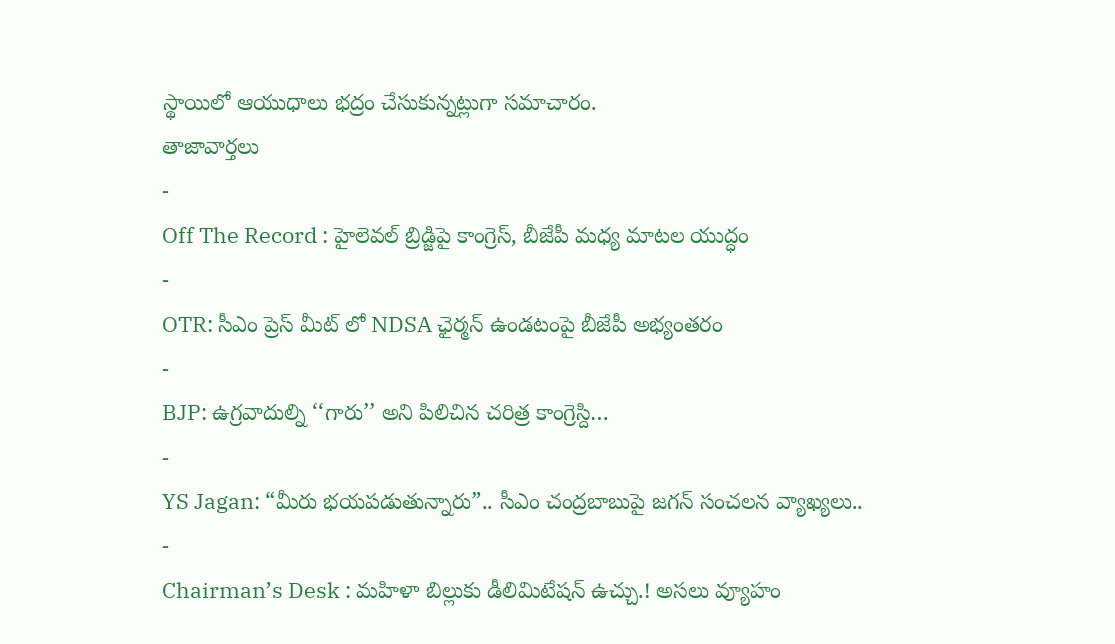స్థాయిలో ఆయుధాలు భద్రం చేసుకున్నట్లుగా సమాచారం.
తాజావార్తలు
-
Off The Record : హైలెవల్ బ్రిడ్జిపై కాంగ్రెస్, బీజేపీ మధ్య మాటల యుద్ధం
-
OTR: సీఎం ప్రెస్ మీట్ లో NDSA ఛైర్మన్ ఉండటంపై బీజేపీ అభ్యంతరం
-
BJP: ఉగ్రవాదుల్ని ‘‘గారు’’ అని పిలిచిన చరిత్ర కాంగ్రెస్ది…
-
YS Jagan: “మీరు భయపడుతున్నారు”.. సీఎం చంద్రబాబుపై జగన్ సంచలన వ్యాఖ్యలు..
-
Chairman’s Desk : మహిళా బిల్లుకు డీలిమిటేషన్ ఉచ్చు.! అసలు వ్యూహం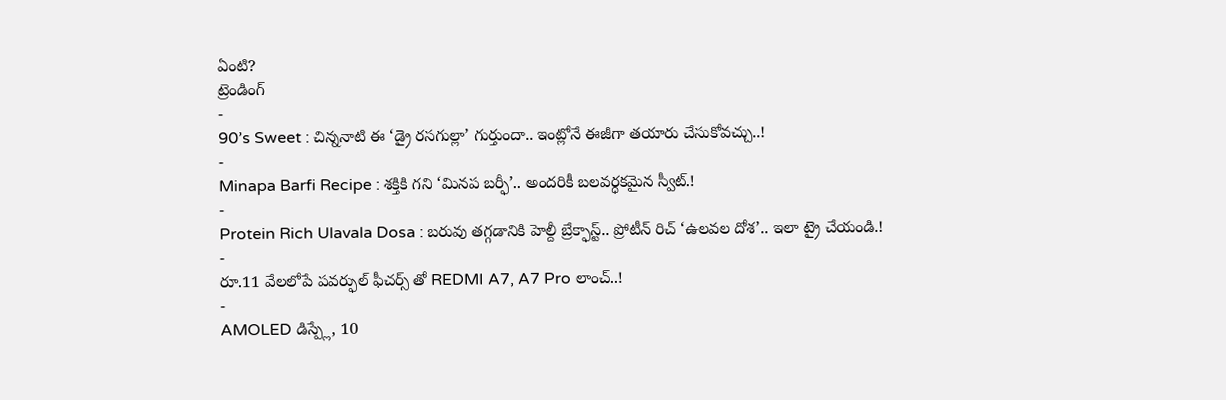ఏంటి?
ట్రెండింగ్
-
90’s Sweet : చిన్ననాటి ఈ ‘డ్రై రసగుల్లా’ గుర్తుందా.. ఇంట్లోనే ఈజీగా తయారు చేసుకోవచ్చు..!
-
Minapa Barfi Recipe : శక్తికి గని ‘మినప బర్ఫీ’.. అందరికీ బలవర్ధకమైన స్వీట్.!
-
Protein Rich Ulavala Dosa : బరువు తగ్గడానికి హెల్దీ బ్రేక్ఫాస్ట్.. ప్రోటీన్ రిచ్ ‘ఉలవల దోశ’.. ఇలా ట్రై చేయండి.!
-
రూ.11 వేలలోపే పవర్ఫుల్ ఫీచర్స్ తో REDMI A7, A7 Pro లాంచ్..!
-
AMOLED డిస్ప్లే, 10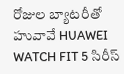రోజుల బ్యాటరీతో హువావే HUAWEI WATCH FIT 5 సిరీస్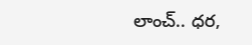లాంచ్.. ధర,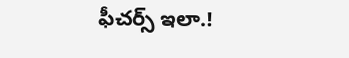ఫీచర్స్ ఇలా.!